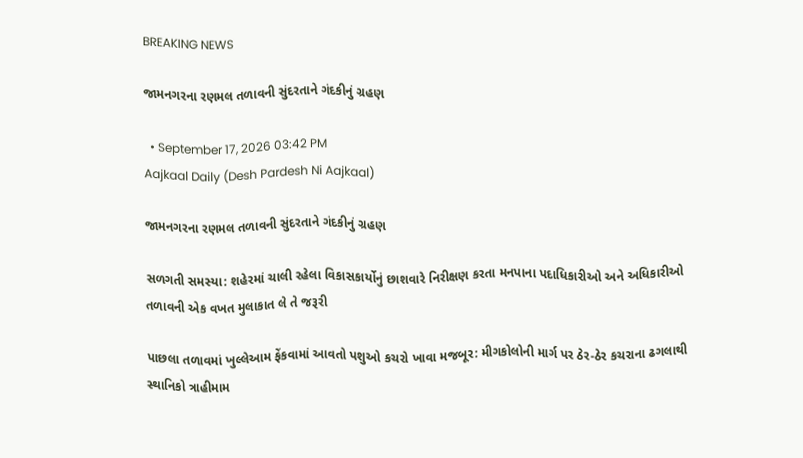BREAKING NEWS

જામનગરના રણમલ તળાવની સુંદરતાને ગંદકીનું ગ્રહણ

  • September 17, 2026 03:42 PM
Aajkaal Daily (Desh Pardesh Ni Aajkaal)

જામનગરના રણમલ તળાવની સુંદરતાને ગંદકીનું ગ્રહણ

સળગતી સમસ્યા: શહેરમાં ચાલી રહેલા વિકાસકાર્યોનું છાશવારે નિરીક્ષણ કરતા મનપાના પદાધિકારીઓ અને અધિકારીઓ તળાવની એક વખત મુલાકાત લે તે જરૂરી

પાછલા તળાવમાં ખુલ્લેઆમ ફેંકવામાં આવતો પશુઓ કચરો ખાવા મજબૂર: મીગકોલોની માર્ગ પર ઠેર-ઠેર કચરાના ઢગલાથી સ્થાનિકો ત્રાહીમામ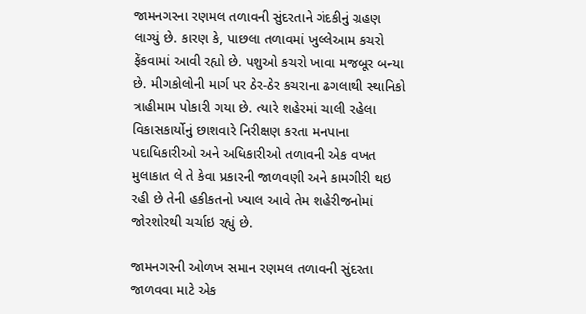જામનગરના રણમલ તળાવની સુંદરતાને ગંદકીનું ગ્રહણ લાગ્યું છે. કારણ કે, પાછલા તળાવમાં ખુલ્લેઆમ કચરો ફેંકવામાં આવી રહ્યો છે. પશુઓ કચરો ખાવા મજબૂર બન્યા છે. મીગકોલોની માર્ગ પર ઠેર-ઠેર કચરાના ઢગલાથી સ્થાનિકો ત્રાહીમામ પોકારી ગયા છે. ત્યારે શહેરમાં ચાલી રહેલા વિકાસકાર્યોનું છાશવારે નિરીક્ષણ કરતા મનપાના પદાધિકારીઓ અને અધિકારીઓ તળાવની એક વખત મુલાકાત લે તે કેવા પ્રકારની જાળવણી અને કામગીરી થઇ રહી છે તેની હકીકતનો ખ્યાલ આવે તેમ શહેરીજનોમાં જોરશોરથી ચર્ચાઇ રહ્યું છે.

જામનગરની ઓળખ સમાન રણમલ તળાવની સુંદરતા જાળવવા માટે એક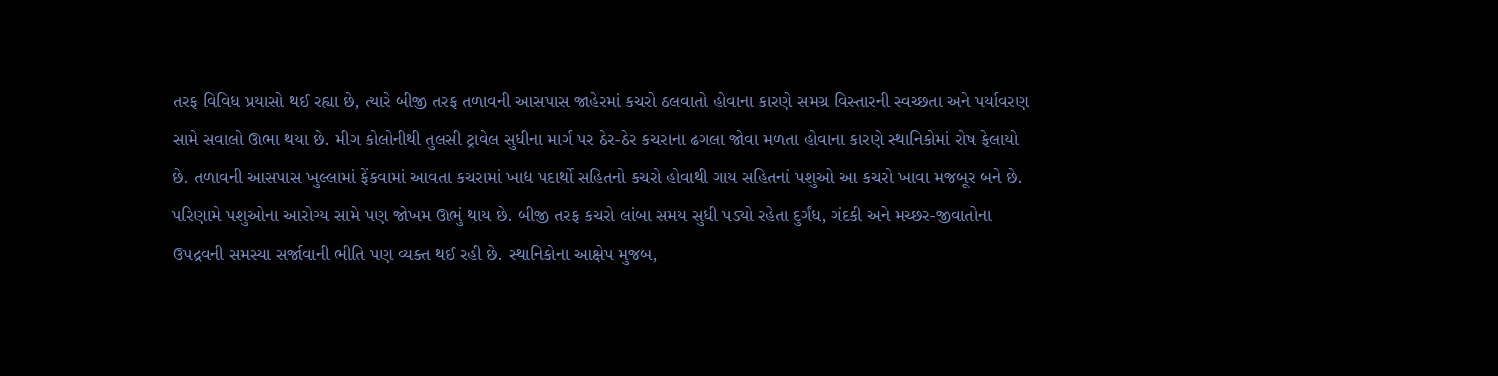તરફ વિવિધ પ્રયાસો થઈ રહ્યા છે, ત્યારે બીજી તરફ તળાવની આસપાસ જાહેરમાં કચરો ઠલવાતો હોવાના કારણે સમગ્ર વિસ્તારની સ્વચ્છતા અને પર્યાવરણ સામે સવાલો ઊભા થયા છે. મીગ કોલોનીથી તુલસી ટ્રાવેલ સુધીના માર્ગ પર ઠેર-ઠેર કચરાના ઢગલા જોવા મળતા હોવાના કારણે સ્થાનિકોમાં રોષ ફેલાયો છે. તળાવની આસપાસ ખુલ્લામાં ફેંકવામાં આવતા કચરામાં ખાદ્ય પદાર્થો સહિતનો કચરો હોવાથી ગાય સહિતનાં પશુઓ આ કચરો ખાવા મજબૂર બને છે. પરિણામે પશુઓના આરોગ્ય સામે પણ જોખમ ઊભું થાય છે. બીજી તરફ કચરો લાંબા સમય સુધી પડ્યો રહેતા દુર્ગંધ, ગંદકી અને મચ્છર-જીવાતોના ઉપદ્રવની સમસ્યા સર્જાવાની ભીતિ પણ વ્યક્ત થઈ રહી છે. સ્થાનિકોના આક્ષેપ મુજબ,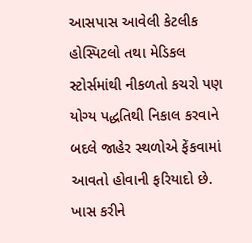આસપાસ આવેલી કેટલીક હોસ્પિટલો તથા મેડિકલ સ્ટોર્સમાંથી નીકળતો કચરો પણ યોગ્ય પદ્ધતિથી નિકાલ કરવાને બદલે જાહેર સ્થળોએ ફેંકવામાં આવતો હોવાની ફરિયાદો છે. ખાસ કરીને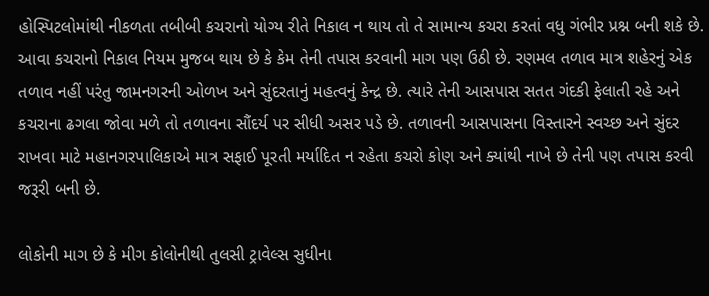હોસ્પિટલોમાંથી નીકળતા તબીબી કચરાનો યોગ્ય રીતે નિકાલ ન થાય તો તે સામાન્ય કચરા કરતાં વધુ ગંભીર પ્રશ્ન બની શકે છે. આવા કચરાનો નિકાલ નિયમ મુજબ થાય છે કે કેમ તેની તપાસ કરવાની માગ પણ ઉઠી છે. રણમલ તળાવ માત્ર શહેરનું એક તળાવ નહીં પરંતુ જામનગરની ઓળખ અને સુંદરતાનું મહત્વનું કેન્દ્ર છે. ત્યારે તેની આસપાસ સતત ગંદકી ફેલાતી રહે અને કચરાના ઢગલા જોવા મળે તો તળાવના સૌંદર્ય પર સીધી અસર પડે છે. તળાવની આસપાસના વિસ્તારને સ્વચ્છ અને સુંદર રાખવા માટે મહાનગરપાલિકાએ માત્ર સફાઈ પૂરતી મર્યાદિત ન રહેતા કચરો કોણ અને ક્યાંથી નાખે છે તેની પણ તપાસ કરવી જરૂરી બની છે.

લોકોની માગ છે કે મીગ કોલોનીથી તુલસી ટ્રાવેલ્સ સુધીના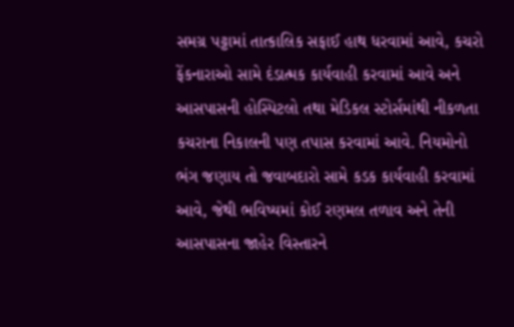સમગ્ર પટ્ટામાં તાત્કાલિક સફાઈ હાથ ધરવામાં આવે, કચરો ફેંકનારાઓ સામે દંડાત્મક કાર્યવાહી કરવામાં આવે અને આસપાસની હોસ્પિટલો તથા મેડિકલ સ્ટોર્સમાંથી નીકળતા કચરાના નિકાલની પણ તપાસ કરવામાં આવે. નિયમોનો ભંગ જણાય તો જવાબદારો સામે કડક કાર્યવાહી કરવામાં આવે, જેથી ભવિષ્યમાં કોઈ રણમલ તળાવ અને તેની આસપાસના જાહેર વિસ્તારને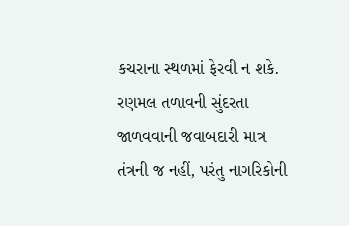કચરાના સ્થળમાં ફેરવી ન શકે. રણમલ તળાવની સુંદરતા જાળવવાની જવાબદારી માત્ર તંત્રની જ નહીં, પરંતુ નાગરિકોની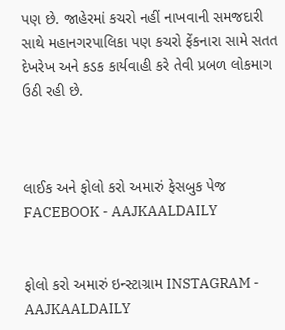પણ છે. જાહેરમાં કચરો નહીં નાખવાની સમજદારી સાથે મહાનગરપાલિકા પણ કચરો ફેંકનારા સામે સતત દેખરેખ અને કડક કાર્યવાહી કરે તેવી પ્રબળ લોકમાગ ઉઠી રહી છે.



લાઈક અને ફોલો કરો અમારું ફેસબુક પેજ FACEBOOK - AAJKAALDAILY


ફોલો કરો અમારું ઇન્સ્ટાગ્રામ INSTAGRAM - AAJKAALDAILY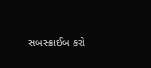સબસ્ક્રાઈબ કરો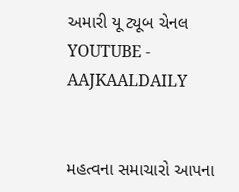અમારી યૂ ટ્યૂબ ચેનલ YOUTUBE - AAJKAALDAILY


મહત્વના સમાચારો આપના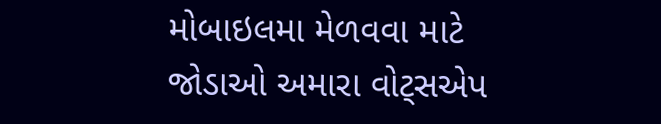મોબાઇલમા મેળવવા માટે જોડાઓ અમારા વોટ્સએપ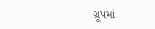ગ્રૂપમાં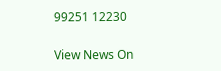99251 12230

View News On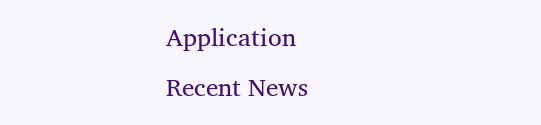Application
Recent News